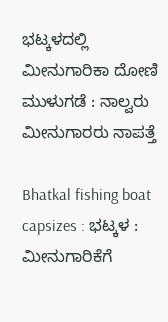ಭಟ್ಕಳದಲ್ಲಿ ಮೀನುಗಾರಿಕಾ ದೋಣಿ ಮುಳುಗಡೆ : ನಾಲ್ವರು ಮೀನುಗಾರರು ನಾಪತ್ತೆ

Bhatkal fishing boat capsizes : ಭಟ್ಕಳ : ಮೀನುಗಾರಿಕೆಗೆ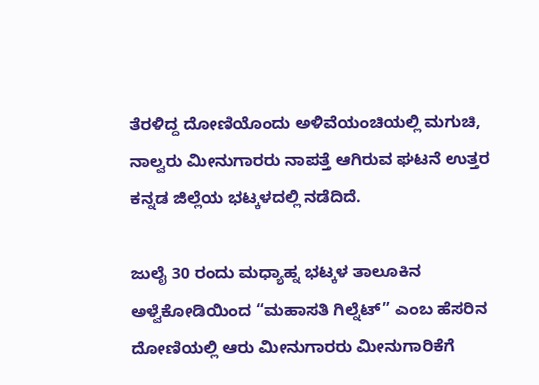ತೆರಳಿದ್ದ ದೋಣಿಯೊಂದು ಅಳಿವೆಯಂಚಿಯಲ್ಲಿ ಮಗುಚಿ, ನಾಲ್ವರು ಮೀನುಗಾರರು ನಾಪತ್ತೆ ಆಗಿರುವ ಘಟನೆ ಉತ್ತರ ಕನ್ನಡ ಜಿಲ್ಲೆಯ ಭಟ್ಕಳದಲ್ಲಿ ನಡೆದಿದೆ.

ಜುಲೈ 30 ರಂದು ಮಧ್ಯಾಹ್ನ ಭಟ್ಕಳ ತಾಲೂಕಿನ ಅಳ್ವೆಕೋಡಿಯಿಂದ “ಮಹಾಸತಿ ಗಿಲ್ನೆಟ್” ಎಂಬ ಹೆಸರಿನ ದೋಣಿಯಲ್ಲಿ ಆರು ಮೀನುಗಾರರು ಮೀನುಗಾರಿಕೆಗೆ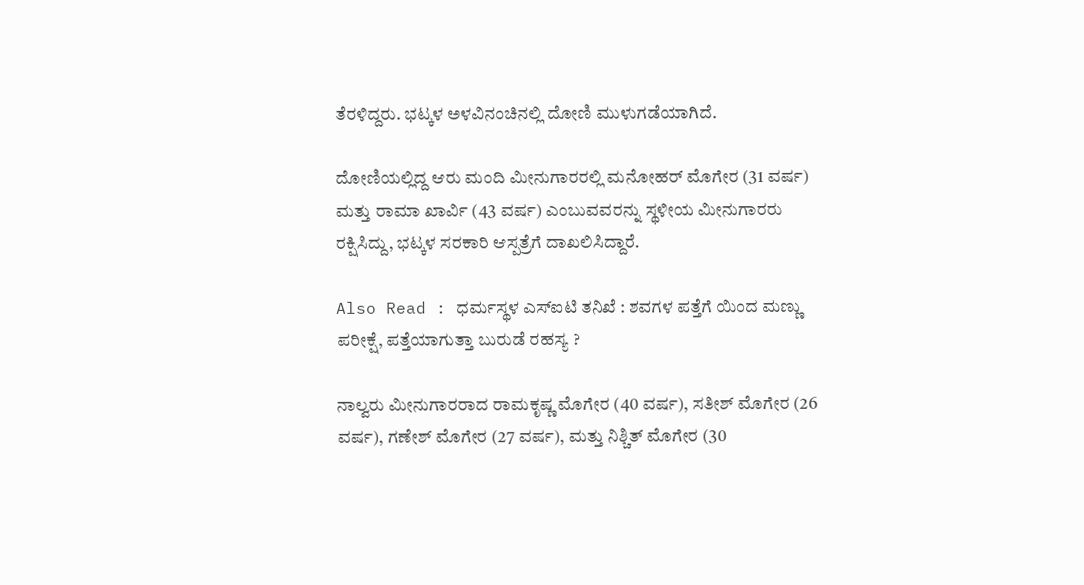ತೆರಳಿದ್ದರು. ಭಟ್ಕಳ ಅಳವಿನಂಚಿನಲ್ಲಿ ದೋಣಿ ಮುಳುಗಡೆಯಾಗಿದೆ.

ದೋಣಿಯಲ್ಲಿದ್ದ ಆರು ಮಂದಿ ಮೀನುಗಾರರಲ್ಲಿ ಮನೋಹರ್ ಮೊಗೇರ (31 ವರ್ಷ) ಮತ್ತು ರಾಮಾ ಖಾರ್ವಿ (43 ವರ್ಷ) ಎಂಬುವವರನ್ನು ಸ್ಥಳೀಯ ಮೀನುಗಾರರು ರಕ್ಷಿಸಿದ್ದು, ಭಟ್ಕಳ ಸರಕಾರಿ ಆಸ್ಪತ್ರೆಗೆ ದಾಖಲಿಸಿದ್ದಾರೆ.

Also Read : ಧರ್ಮಸ್ಥಳ ಎಸ್‌ಐಟಿ ತನಿಖೆ : ಶವಗಳ ಪತ್ತೆಗೆ ಯಿಂದ ಮಣ್ಣು ಪರೀಕ್ಷೆ, ಪತ್ತೆಯಾಗುತ್ತಾ ಬುರುಡೆ ರಹಸ್ಯ ?

ನಾಲ್ವರು ಮೀನುಗಾರರಾದ ರಾಮಕೃಷ್ಣ ಮೊಗೇರ (40 ವರ್ಷ), ಸತೀಶ್ ಮೊಗೇರ (26 ವರ್ಷ), ಗಣೇಶ್ ಮೊಗೇರ (27 ವರ್ಷ), ಮತ್ತು ನಿಶ್ಚಿತ್ ಮೊಗೇರ (30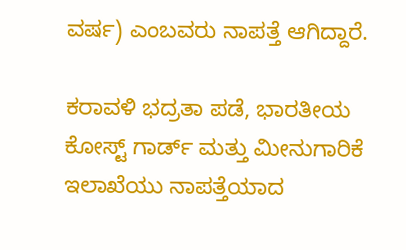ವರ್ಷ) ಎಂಬವರು ನಾಪತ್ತೆ ಆಗಿದ್ದಾರೆ.

ಕರಾವಳಿ ಭದ್ರತಾ ಪಡೆ, ಭಾರತೀಯ ಕೋಸ್ಟ್ ಗಾರ್ಡ್ ಮತ್ತು ಮೀನುಗಾರಿಕೆ ಇಲಾಖೆಯು ನಾಪತ್ತೆಯಾದ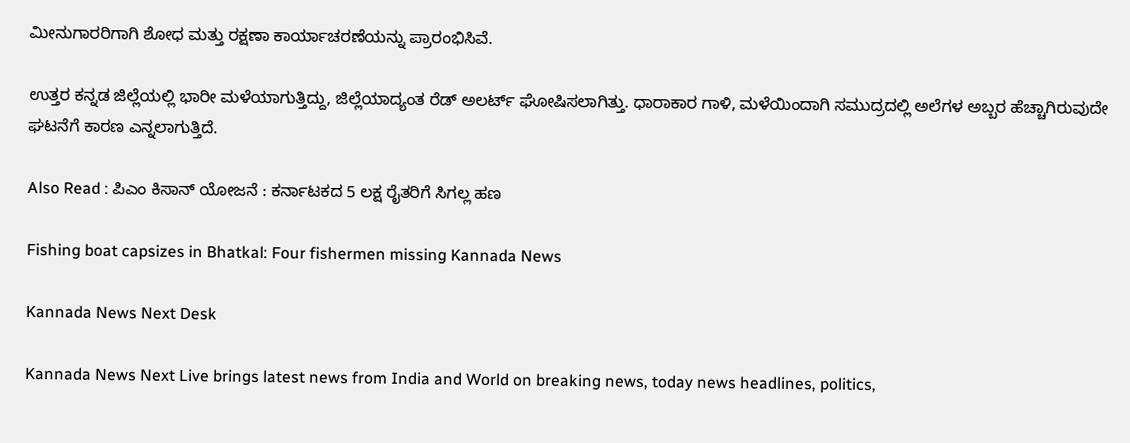ಮೀನುಗಾರರಿಗಾಗಿ ಶೋಧ ಮತ್ತು ರಕ್ಷಣಾ ಕಾರ್ಯಾಚರಣೆಯನ್ನು ಪ್ರಾರಂಭಿಸಿವೆ.

ಉತ್ತರ ಕನ್ನಡ ಜಿಲ್ಲೆಯಲ್ಲಿ ಭಾರೀ ಮಳೆಯಾಗುತ್ತಿದ್ದು, ಜಿಲ್ಲೆಯಾದ್ಯಂತ ರೆಡ್‌ ಅಲರ್ಟ್‌ ಘೋಷಿಸಲಾಗಿತ್ತು. ಧಾರಾಕಾರ ಗಾಳಿ, ಮಳೆಯಿಂದಾಗಿ ಸಮುದ್ರದಲ್ಲಿ ಅಲೆಗಳ ಅಬ್ಬರ ಹೆಚ್ಚಾಗಿರುವುದೇ ಘಟನೆಗೆ ಕಾರಣ ಎನ್ನಲಾಗುತ್ತಿದೆ.

Also Read : ಪಿಎಂ ಕಿಸಾನ್ ಯೋಜನೆ : ಕರ್ನಾಟಕದ 5 ಲಕ್ಷ ರೈತರಿಗೆ ಸಿಗಲ್ಲ ಹಣ

Fishing boat capsizes in Bhatkal: Four fishermen missing Kannada News

Kannada News Next Desk

Kannada News Next Live brings latest news from India and World on breaking news, today news headlines, politics,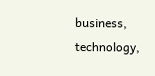business, technology,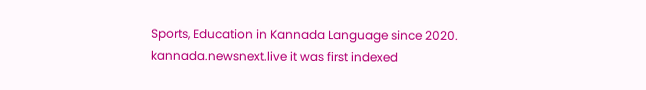Sports, Education in Kannada Language since 2020. kannada.newsnext.live it was first indexed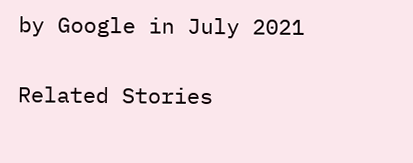by Google in July 2021

Related Stories